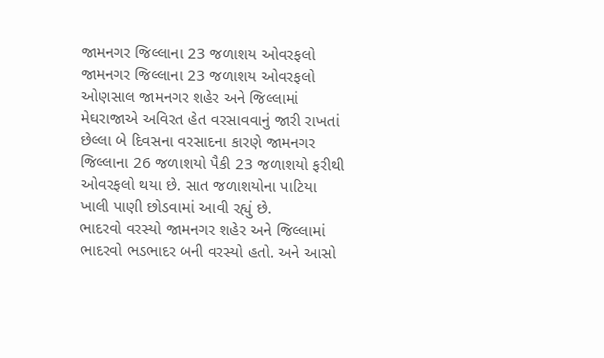જામનગર જિલ્લાના 23 જળાશય ઓવરફલો
જામનગર જિલ્લાના 23 જળાશય ઓવરફલો
ઓણસાલ જામનગર શહેર અને જિલ્લામાં મેઘરાજાએ અવિરત હેત વરસાવવાનું જારી રાખતાં છેલ્લા બે દિવસના વરસાદના કારણે જામનગર જિલ્લાના 26 જળાશયો પૈકી 23 જળાશયો ફરીથી ઓવરફલો થયા છે. સાત જળાશયોના પાટિયા ખાલી પાણી છોડવામાં આવી રહ્યું છે.
ભાદરવો વરસ્યો જામનગર શહેર અને જિલ્લામાં ભાદરવો ભડભાદર બની વરસ્યો હતો. અને આસો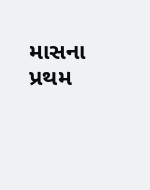માસના પ્રથમ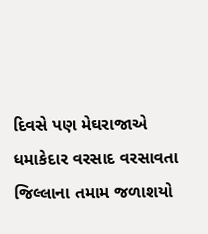દિવસે પણ મેઘરાજાએ ધમાકેદાર વરસાદ વરસાવતા જિલ્લાના તમામ જળાશયો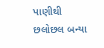પાણીથી છલોછલ બન્યા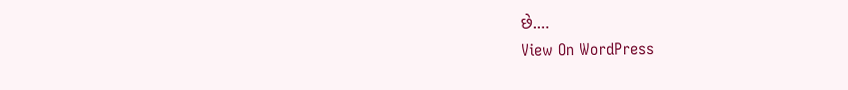છે.…
View On WordPress